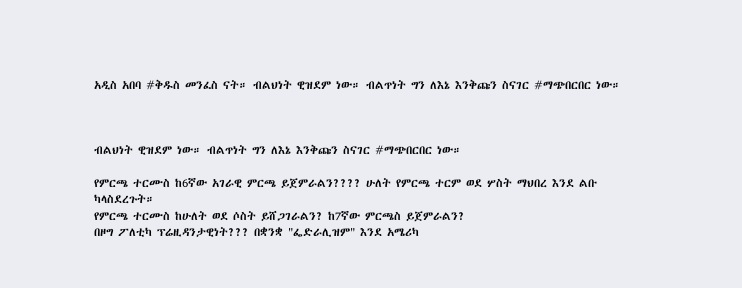አዲስ አበባ #ቅዱስ መንፈስ ናት። ብልህነት ዊዝደም ነው። ብልጥነት ግን ለእኔ እንቅጩን ስናገር #ማጭበርበር ነው።



ብልህነት ዊዝደም ነው። ብልጥነት ግን ለእኔ እንቅጩን ስናገር #ማጭበርበር ነው።

የምርጫ ተርሙስ ከ6ኛው አገራዊ ምርጫ ይጀምራልን???? ሁለት የምርጫ ተርም ወደ ሦስት ማህበረ እንደ ልቡ ካላስደረጉት።
የምርጫ ተርሙስ ከሁለት ወደ ሶስት ይሸጋገራልን? ከ7ኛው ምርጫስ ይጀምራልን?
በዞግ ፖለቲካ ፕሬዚዳንታዊነት??? በቋንቋ "ፌድራሊዝም" እንደ አሜሪካ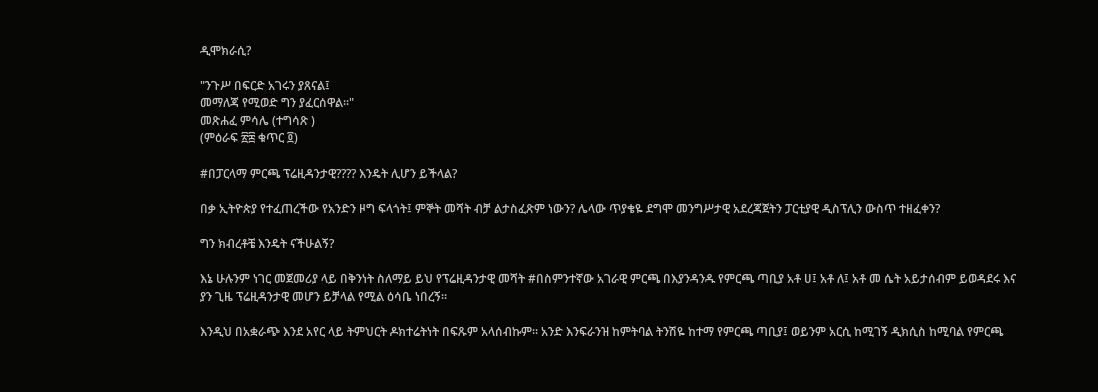ዲሞክራሲ?

"ንጉሥ በፍርድ አገሩን ያጸናል፤
መማለጃ የሚወድ ግን ያፈርሰዋል።"
መጽሐፈ ምሳሌ (ተግሳጽ )
(ምዕራፍ ፳፰ ቁጥር ፬)

#በፓርላማ ምርጫ ፕሬዚዳንታዊ???? እንዴት ሊሆን ይችላል?

በቃ ኢትዮጵያ የተፈጠረችው የአንድን ዞግ ፍላጎት፤ ምኞት መሻት ብቻ ልታስፈጽም ነውን? ሌላው ጥያቄዬ ደግሞ መንግሥታዊ አደረጃጀትን ፓርቲያዊ ዲስፕሊን ውስጥ ተዘፈቀን?

ግን ክብረቶቼ እንዴት ናችሁልኝ?

እኔ ሁሉንም ነገር መጀመሪያ ላይ በቅንነት ስለማይ ይህ የፕሬዚዳንታዊ መሻት #በስምንተኛው አገራዊ ምርጫ በእያንዳንዱ የምርጫ ጣቢያ አቶ ሀ፤ አቶ ለ፤ አቶ መ ሴት አይታሰብም ይወዳደሩ እና ያን ጊዜ ፕሬዚዳንታዊ መሆን ይቻላል የሚል ዕሳቤ ነበረኝ።

እንዲህ በአቋራጭ እንደ አየር ላይ ትምህርት ዶክተሬትነት በፍጹም አላሰብኩም። አንድ እንፍራንዝ ከምትባል ትንሽዬ ከተማ የምርጫ ጣቢያ፤ ወይንም አርሲ ከሚገኝ ዲክሲስ ከሚባል የምርጫ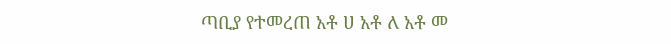ጣቢያ የተመረጠ አቶ ሀ አቶ ለ አቶ መ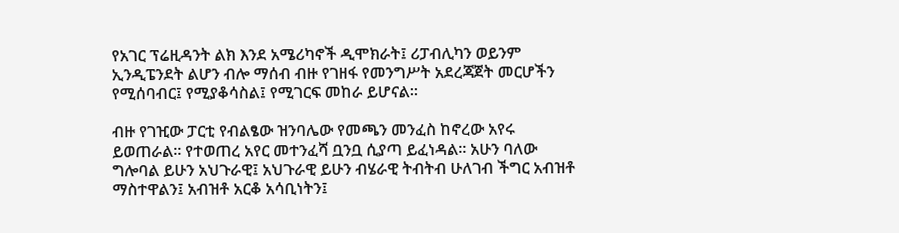የአገር ፕሬዚዳንት ልክ እንደ አሜሪካኖች ዲሞክራት፤ ሪፓብሊካን ወይንም ኢንዲፔንደት ልሆን ብሎ ማሰብ ብዙ የገዘፋ የመንግሥት አደረጃጀት መርሆችን የሚሰባብር፤ የሚያቆሳስል፤ የሚገርፍ መከራ ይሆናል።

ብዙ የገዢው ፓርቲ የብልፄው ዝንባሌው የመጫን መንፈስ ከኖረው አየሩ ይወጠራል። የተወጠረ አየር መተንፈሻ ቧንቧ ሲያጣ ይፈነዳል። አሁን ባለው ግሎባል ይሁን አህጉራዊ፤ አህጉራዊ ይሁን ብሄራዊ ትብትብ ሁለገብ ችግር አብዝቶ ማስተዋልን፤ አብዝቶ አርቆ አሳቢነትን፤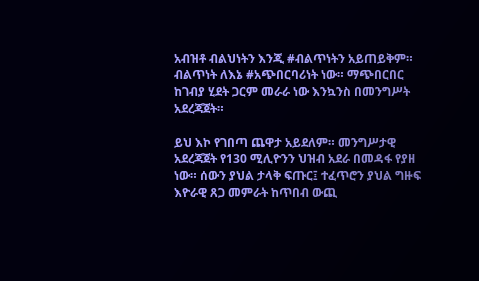አብዝቶ ብልህነትን እንጂ #ብልጥነትን አይጠይቅም። ብልጥነት ለእኔ #አጭበርባሪነት ነው። ማጭበርበር ከገብያ ሂደት ጋርም መራራ ነው እንኳንስ በመንግሥት አደረጃጀት።

ይህ እኮ የገበጣ ጨዋታ አይደለም። መንግሥታዊ አደረጃጀት የ130 ሚሊዮንን ህዝብ አደራ በመዳፋ የያዘ ነው። ሰውን ያህል ታላቅ ፍጡር፤ ተፈጥሮን ያህል ግዙፍ እዮራዊ ጸጋ መምራት ከጥበብ ውጪ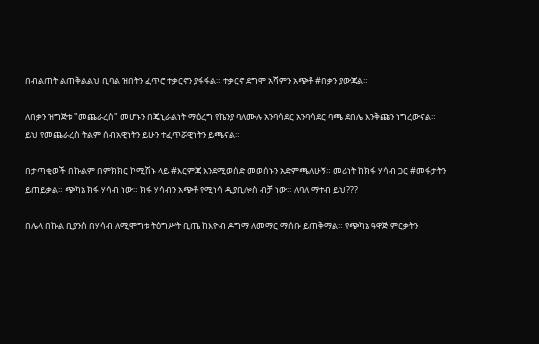በብልጠት ልጠቅልልህ ቢባል ዝበትን ፈጥሮ ተቃርኖን ያፋፋል። ተቃርኖ ደግሞ አሻምን አጭቶ #በቃን ያውጃል።

ለበቃን ዝግጅቱ "መጨራረስ" መሆኑን በጄኒራልነት ማዕረግ የኬንያ ባለሙሉ አንባሳደር አንባሳደር ባጫ ደበሌ እንቅጩን ነግረውናል። ይህ የመጨራረስ ትልም ሰብአዊነትን ይሁን ተፈጥሯዊነትን ይጫናል።

በታጣቂወች በኩልም በምክክር ኮሚሽኑ ላይ #እርምጃ እንደሚወሰድ መወሰኑን አድምጫለሁኝ። መሪነት ከክፋ ሃሳብ ጋር #መፋታትን ይጠይቃል። ጭካኔ ክፋ ሃሳብ ነው። ክፋ ሃሳብን አጭቶ የሚነሳ ዲያቢሎስ ብቻ ነው። ለባለ ማተብ ይህ???

በሌላ በኩል ቢያንስ በሃሳብ ለሚሞግቱ ትዕግሥት ቢጤ ከእዮብ ዶግማ ለመማር ማሰቡ ይጠቅማል። የጭካኔ ዓዋጅ ምርቃትን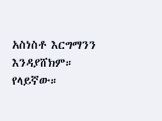አስነስቶ እርግማንን እንዳያሸክም። የላይኛው።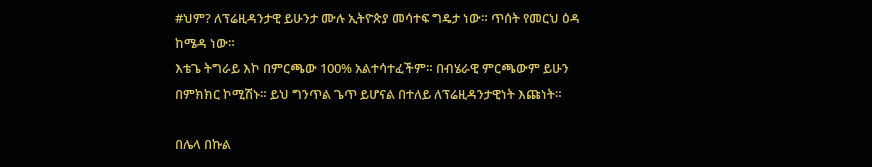#ህም? ለፕሬዚዳንታዊ ይሁንታ ሙሉ ኢትዮጵያ መሳተፍ ግዴታ ነው። ጥሰት የመርህ ዕዳ ከሜዳ ነው።
እቴጌ ትግራይ እኮ በምርጫው 100% አልተሳተፈችም። በብሄራዊ ምርጫውም ይሁን በምክክር ኮሚሽኑ። ይህ ግንጥል ጌጥ ይሆናል በተለይ ለፕሬዚዳንታዊነት እጩነት።

በሌላ በኩል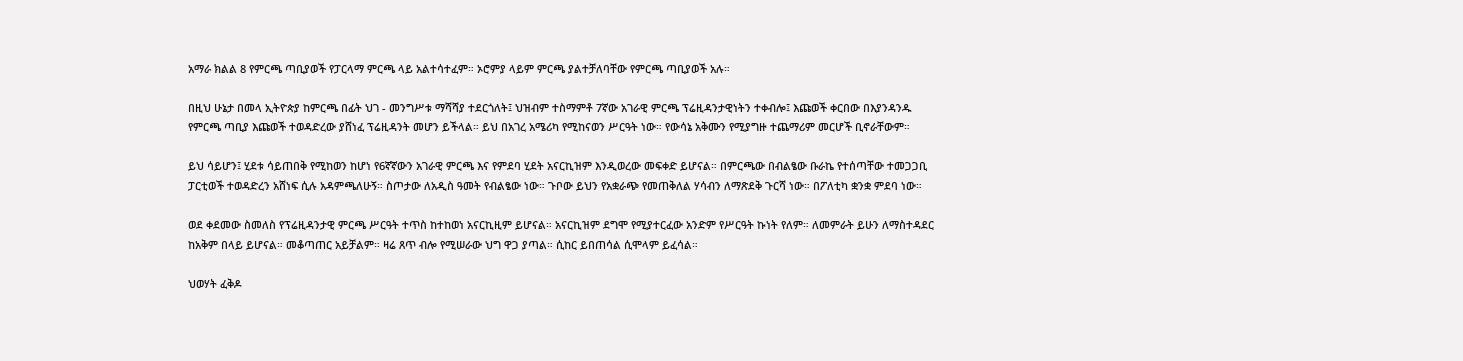አማራ ክልል 8 የምርጫ ጣቢያወች የፓርላማ ምርጫ ላይ አልተሳተፈም። ኦሮምያ ላይም ምርጫ ያልተቻለባቸው የምርጫ ጣቢያወች አሉ።

በዚህ ሁኔታ በመላ ኢትዮጵያ ከምርጫ በፊት ህገ - መንግሥቱ ማሻሻያ ተደርጎለት፤ ህዝብም ተስማምቶ 7ኛው አገራዊ ምርጫ ፕሬዚዳንታዊነትን ተቀብሎ፤ እጩወች ቀርበው በእያንዳንዱ የምርጫ ጣቢያ እጩወች ተወዳድረው ያሸነፈ ፕሬዚዳንት መሆን ይችላል። ይህ በአገረ አሜሪካ የሚከናወን ሥርዓት ነው። የውሳኔ አቅሙን የሚያግዙ ተጨማሪም መርሆች ቢኖራቸውም።

ይህ ሳይሆን፤ ሂደቱ ሳይጠበቅ የሚከወን ከሆነ የ6ኛኛውን አገራዊ ምርጫ እና የምደባ ሂደት አናርኪዝም እንዲወረው መፍቀድ ይሆናል። በምርጫው በብልፄው ቡራኬ የተሰጣቸው ተመጋጋቢ ፓርቲወች ተወዳድረን አሸነፍ ሲሉ አዳምጫለሁኝ። ስጦታው ለአዲስ ዓመት የብልፄው ነው። ጉቦው ይህን የአቋራጭ የመጠቅለል ሃሳብን ለማጽደቅ ጉርሻ ነው። በፖለቲካ ቋንቋ ምደባ ነው።

ወደ ቀደመው ስመለስ የፕሬዚዳንታዊ ምርጫ ሥርዓት ተጥስ ከተከወነ አናርኪዚም ይሆናል። አናርኪዝም ደግሞ የሚያተርፈው አንድም የሥርዓት ኩነት የለም። ለመምራት ይሁን ለማስተዳደር ከአቅም በላይ ይሆናል። መቆጣጠር አይቻልም። ዛሬ ጸጥ ብሎ የሚሠራው ህግ ዋጋ ያጣል። ሲከር ይበጠሳል ሲሞላም ይፈሳል።

ህወሃት ፈቅዶ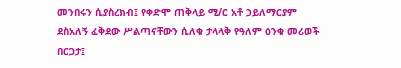መንበሩን ሲያስረክብ፤ የቀድሞ ጠቅላይ ሚ/ር አቶ ኃይለማርያም ደስአለኝ ፈቅደው ሥልጣናቸውን ሲለቁ ታላላቅ የዓለም ዕንቁ መሪወች በርጋታ፤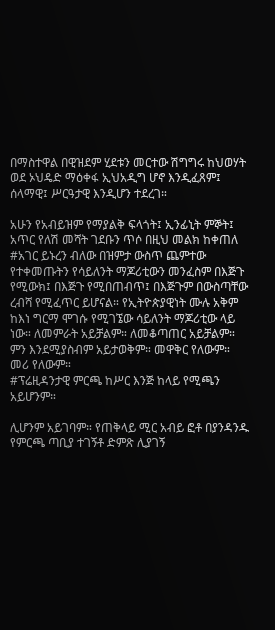በማስተዋል በዊዝደም ሂደቱን መርተው ሽግግሩ ከህወሃት ወደ ኦህዴድ ማዕቀፋ ኢህአዲግ ሆኖ እንዲፈጸም፤ ሰላማዊ፤ ሥርዓታዊ እንዲሆን ተደረገ።

አሁን የአብይዝም የማያልቅ ፍላጎት፤ ኢንፊኒት ምኞት፤ አጥር የለሽ መሻት ገደቡን ጥሶ በዚህ መልክ ከቀጠለ #አገር ይኑረን ብለው በዝምታ ውስጥ ጨምተው የተቀመጡትን የሳይለንት ማጆሪቲውን መንፈስም በእጅጉ የሚውክ፤ በእጅጉ የሚበጠብጥ፤ በእጅጉም በውስጣቸው ረብሻ የሚፈጥር ይሆናል። የኢትዮጵያዊነት ሙሉ አቅም ከእነ ግርማ ሞገሱ የሚገኜው ሳይለንት ማጆሪቲው ላይ ነው። ለመምራት አይቻልም። ለመቆጣጠር አይቻልም። ምን እንደሚያስብም አይታወቅም። መዋቅር የለውም። መሪ የለውም።
#ፕሬዚዳንታዊ ምርጫ ከሥር እንጅ ከላይ የሚጫን አይሆንም።

ሊሆንም አይገባም። የጠቅላይ ሚር አብይ ፎቶ በያንዳንዱ የምርጫ ጣቢያ ተገኝቶ ድምጽ ሊያገኝ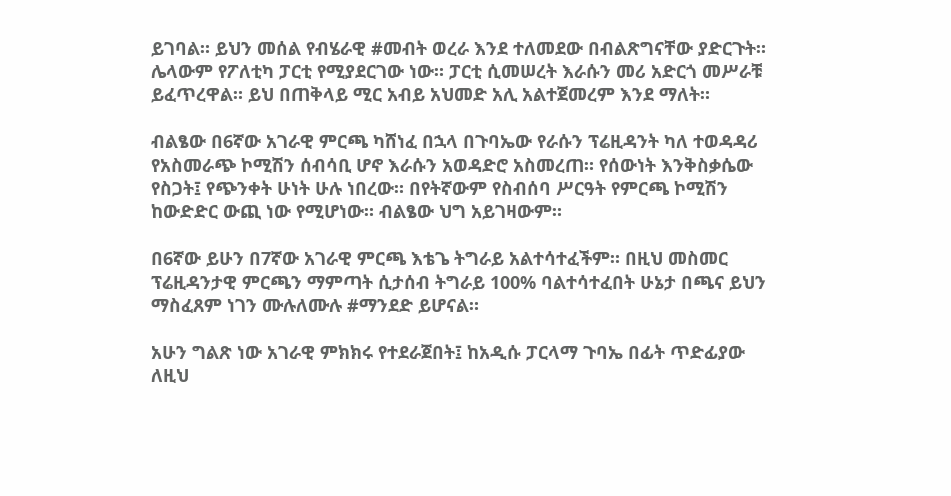ይገባል። ይህን መሰል የብሄራዊ #መብት ወረራ እንደ ተለመደው በብልጽግናቸው ያድርጉት። ሌላውም የፖለቲካ ፓርቲ የሚያደርገው ነው። ፓርቲ ሲመሠረት እራሱን መሪ አድርጎ መሥራቹ ይፈጥረዋል። ይህ በጠቅላይ ሚር አብይ አህመድ አሊ አልተጀመረም እንደ ማለት።

ብልፄው በ6ኛው አገራዊ ምርጫ ካሸነፈ በኋላ በጉባኤው የራሱን ፕሬዚዳንት ካለ ተወዳዳሪ የአስመራጭ ኮሚሽን ሰብሳቢ ሆኖ እራሱን አወዳድሮ አስመረጠ። የሰውነት እንቅስቃሴው የስጋት፤ የጭንቀት ሁነት ሁሉ ነበረው። በየትኛውም የስብሰባ ሥርዓት የምርጫ ኮሚሽን ከውድድር ውጪ ነው የሚሆነው። ብልፄው ህግ አይገዛውም።

በ6ኛው ይሁን በ7ኛው አገራዊ ምርጫ እቴጌ ትግራይ አልተሳተፈችም። በዚህ መስመር ፕሬዚዳንታዊ ምርጫን ማምጣት ሲታሰብ ትግራይ 100% ባልተሳተፈበት ሁኔታ በጫና ይህን ማስፈጸም ነገን ሙሉለሙሉ #ማንደድ ይሆናል።

አሁን ግልጽ ነው አገራዊ ምክክሩ የተደራጀበት፤ ከአዲሱ ፓርላማ ጉባኤ በፊት ጥድፊያው ለዚህ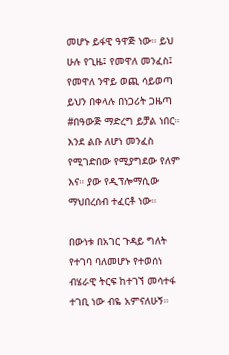መሆኑ ይፋዊ ዓዋጅ ነው። ይህ ሁሉ የጊዜ፤ የመዋለ መንፈስ፤ የመዋለ ንዋይ ወጪ ሳይወጣ ይህን በቀላሉ በነጋሪት ጋዜጣ #በዓውጅ ማድረግ ይቻል ነበር። እንደ ልቡ ለሆነ መንፈስ የሚገድበው የሚያግደው የለም እና። ያው የዲፕሎማሲው ማህበረሰብ ተፈርቶ ነው።

በውነቱ በአገር ጉዳይ ግለት የተገባ ባለመሆኑ የተወሰነ ብሄራዊ ትርፍ ከተገኘ መሳተፋ ተገቢ ነው ብዬ አምናለሁኝ።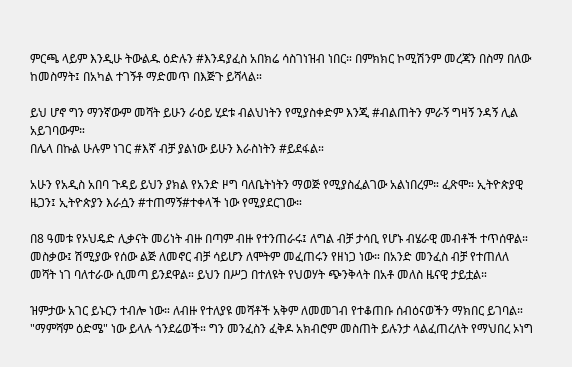ምርጫ ላይም እንዲሁ ትውልዱ ዕድሉን #እንዳያፈስ አበክሬ ሳስገነዝብ ነበር። በምክክር ኮሚሽንም መረጃን በስማ በለው ከመስማት፤ በአካል ተገኝቶ ማድመጥ በእጅጉ ይሻላል።

ይህ ሆኖ ግን ማንኛውም መሻት ይሁን ራዕይ ሂደቱ ብልህነትን የሚያስቀድም እንጂ #ብልጠትን ምራኝ ግዛኝ ንዳኝ ሊል አይገባውም።
በሌላ በኩል ሁሉም ነገር #እኛ ብቻ ያልነው ይሁን እራስነትን #ይደፋል።

አሁን የአዲስ አበባ ጉዳይ ይህን ያክል የአንድ ዞግ ባለቤትነትን ማወጅ የሚያስፈልገው አልነበረም። ፈጽሞ። ኢትዮጵያዊ ዜጋን፤ ኢትዮጵያን እራሷን #ተጠማኝ#ተቀላች ነው የሚያደርገው።

በ8 ዓመቱ የኦህዴድ ሊቃናት መሪነት ብዙ በጣም ብዙ የተንጠራሩ፤ ለግል ብቻ ታሳቢ የሆኑ ብሄራዊ መብቶች ተጥሰዋል። መስቃው፤ ሽሚያው የሰው ልጅ ለመኖር ብቻ ሳይሆን ለሞትም መፈጠሩን የዘነጋ ነው። በአንድ መንፈስ ብቻ የተጠለለ መሻት ነገ ባለተራው ሲመጣ ይንደዋል። ይህን በሥጋ በተለዩት የህወሃት ጭንቅላት በአቶ መለስ ዜናዊ ታይቷል።

ዝምታው አገር ይኑርን ተብሎ ነው። ለብዙ የተለያዩ መሻቶች አቅም ለመመገብ የተቆጠቡ ሰብዕናወችን ማክበር ይገባል። "ማምሻም ዕድሜ" ነው ይላሉ ጎንደሬወች። ግን መንፈስን ፈቅዶ አክብሮም መስጠት ይሉንታ ላልፈጠረለት የማህበረ ኦነግ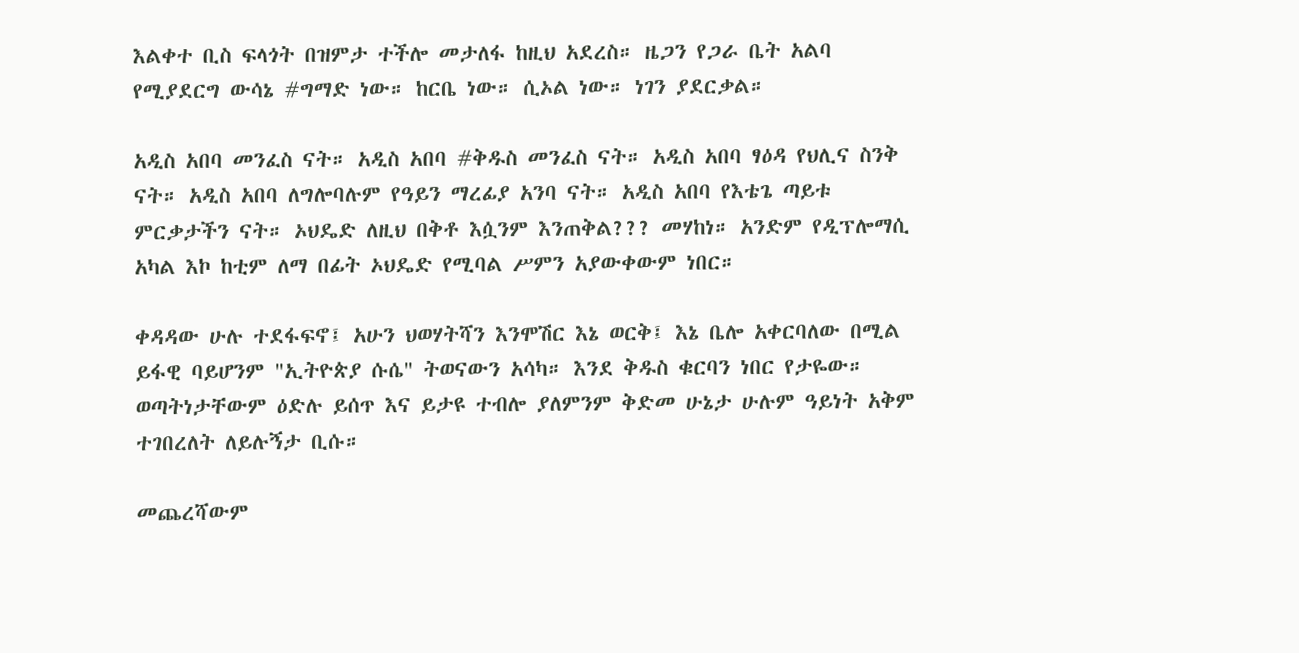እልቀተ ቢስ ፍላጎት በዝምታ ተችሎ መታለፋ ከዚህ አደረስ። ዜጋን የጋራ ቤት አልባ የሚያደርግ ውሳኔ #ግማድ ነው። ከርቤ ነው። ሲኦል ነው። ነገን ያደርቃል።

አዲስ አበባ መንፈስ ናት። አዲስ አበባ #ቅዱስ መንፈስ ናት። አዲስ አበባ ፃዕዳ የህሊና ስንቅ ናት። አዲስ አበባ ለግሎባሉም የዓይን ማረፊያ አንባ ናት። አዲስ አበባ የእቴጌ ጣይቱ ምርቃታችን ናት። ኦህዴድ ለዚህ በቅቶ እሷንም እንጠቅል??? መሃከነ። አንድም የዲፕሎማሲ አካል እኮ ከቲም ለማ በፊት ኦህዴድ የሚባል ሥምን አያውቀውም ነበር።

ቀዳዳው ሁሉ ተደፋፍኖ፤ አሁን ህወሃትሻን እንሞሽር እኔ ወርቅ፤ እኔ ቤሎ አቀርባለው በሚል ይፋዊ ባይሆንም "ኢትዮጵያ ሱሴ" ትወናውን አሳካ። እንደ ቅዱስ ቁርባን ነበር የታዬው። ወጣትነታቸውም ዕድሉ ይሰጥ እና ይታዩ ተብሎ ያለምንም ቅድመ ሁኔታ ሁሉም ዓይነት አቅም ተገበረለት ለይሉኝታ ቢሱ።

መጨረሻውም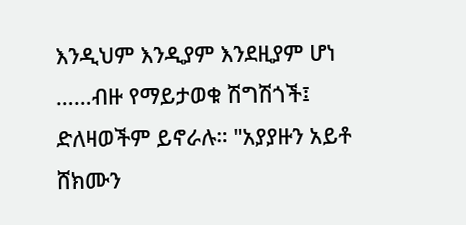እንዲህም እንዲያም እንደዚያም ሆነ ……ብዙ የማይታወቁ ሽግሽጎች፤ ድለዛወችም ይኖራሉ። "አያያዙን አይቶ ሸክሙን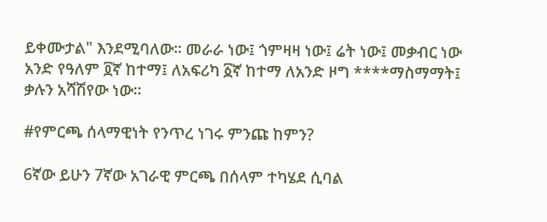ይቀሙታል" እንደሚባለው። መራራ ነው፤ ጎምዛዛ ነው፤ ሬት ነው፤ መቃብር ነው አንድ የዓለም ፬ኛ ከተማ፤ ለአፍሪካ ፩ኛ ከተማ ለአንድ ዞግ ****ማስማማት፤ ቃሉን አሻሽየው ነው።

#የምርጫ ሰላማዊነት የንጥረ ነገሩ ምንጩ ከምን?

6ኛው ይሁን 7ኛው አገራዊ ምርጫ በሰላም ተካሄደ ሲባል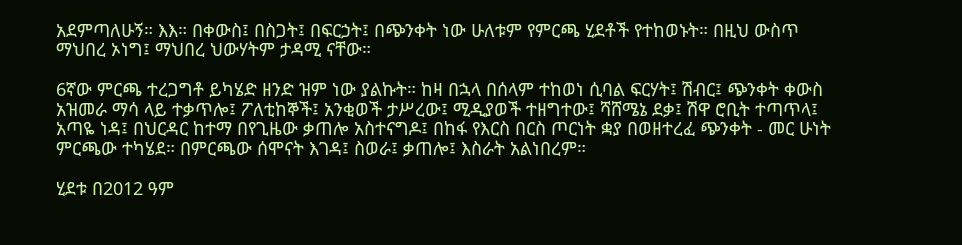አደምጣለሁኝ። እእ። በቀውስ፤ በስጋት፤ በፍርኃት፤ በጭንቀት ነው ሁለቱም የምርጫ ሂደቶች የተከወኑት። በዚህ ውስጥ ማህበረ ኦነግ፤ ማህበረ ህውሃትም ታዳሚ ናቸው።

6ኛው ምርጫ ተረጋግቶ ይካሄድ ዘንድ ዝም ነው ያልኩት። ከዛ በኋላ በሰላም ተከወነ ሲባል ፍርሃት፤ ሽብር፤ ጭንቀት ቀውስ አዝመራ ማሳ ላይ ተቃጥሎ፤ ፖለቲከኞች፤ አንቂወች ታሥረው፤ ሚዲያወች ተዘግተው፤ ሻሸሜኔ ደቃ፤ ሽዋ ሮቢት ተጣጥላ፤ አጣዬ ነዳ፤ በህርዳር ከተማ በየጊዜው ቃጠሎ አስተናግዶ፤ በከፋ የእርስ በርስ ጦርነት ቋያ በወዘተረፈ ጭንቀት - መር ሁነት ምርጫው ተካሄደ። በምርጫው ሰሞናት እገዳ፤ ስወራ፤ ቃጠሎ፤ እስራት አልነበረም።

ሂደቱ በ2012 ዓም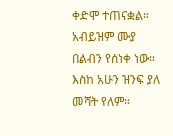ቀድሞ ተጠናቋል። አብይዝም ሙያ በልብን የሰነቀ ነው። እስከ አሁን ዝንፍ ያለ መሻት የለም።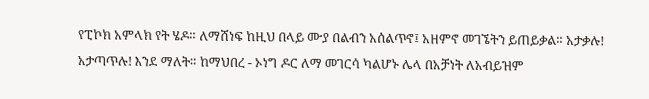የፒኮክ አምላክ የት ሄዶ። ለማሸነፍ ከዚህ በላይ ሙያ በልብን አሰልጥኖ፤ አዘምኖ መገኜትን ይጠይቃል። አታቃሉ! አታጣጥሉ! እንደ ማለት። ከማህበረ - ኦነግ ዶር ለማ መገርሳ ካልሆኑ ሌላ በአቻነት ለአብይዝም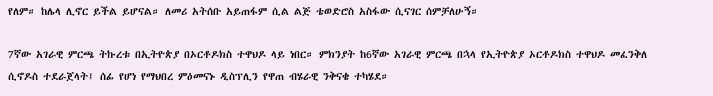የለም። ከሌላ ሊኖር ይችል ይሆናል። ለመሪ አትሰቡ አይጠፋም ሲል ልጅ ቴወድሮስ አስፋው ሲናገር ሰምቻለሁኝ።

7ኛው አገራዊ ምርጫ ትኩረቱ በኢትዮጵያ በኦርቶዶክስ ተዋህዶ ላይ ነበር። ምክንያት ከ6ኛው አገራዊ ምርጫ በኋላ የኢትዮጵያ ኦርቶዶክስ ተዋህዶ መፈንቅለ ሲኖዶስ ተደራጀላት፤ ሰፊ የሆነ የማህበረ ምዕመናኑ ዲስፕሊን የዋጠ ብሄራዊ ንቅናቄ ተካሄደ።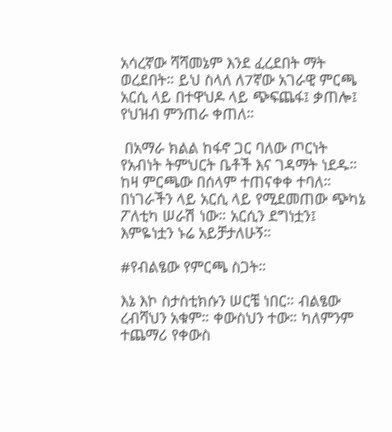አሳረኛው ሻሻመኔም እንደ ፈረደበት ማት ወረደበት። ይህ ስላለ ለ7ኛው አገራዊ ምርጫ አርሲ ላይ በተዋህዶ ላይ ጭፍጨፋ፤ ቃጠሎ፤ የህዝብ ምንጠራ ቀጠለ።

 በአማራ ክልል ከፋኖ ጋር ባለው ጦርነት የአብነት ትምህርት ቤቶች እና ገዳማት ነደዱ። ከዛ ምርጫው በሰላም ተጠናቀቀ ተባለ። በነገራችን ላይ አርሲ ላይ የሚደመጠው ጭካኔ ፖለቲካ ሠራሽ ነው። አርሲን ደግነቷን፤ እምዬነቷን ኑሬ አይቻታለሁኝ።

#የብልፄው የምርጫ ስጋት።

እኔ እኮ ስታስቲክሱን ሠርቼ ነበር። ብልፄው ረብሻህን አቁም። ቀውስህን ተው። ካለምንም ተጨማሪ የቀውስ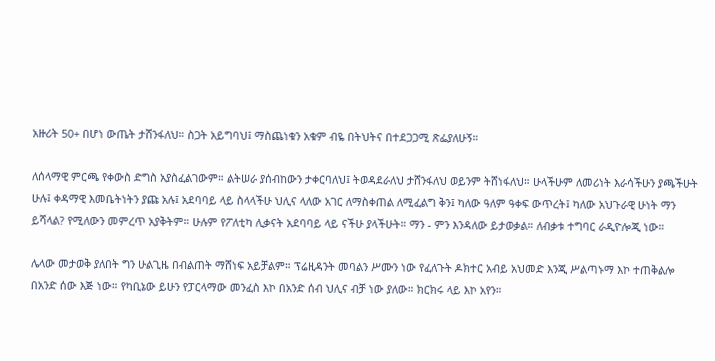አዙሪት 50+ በሆነ ውጤት ታሸንፋለህ። ስጋት አይግባህ፤ ማስጨነቁን አቁም ብዬ በትህትና በተደጋጋሚ ጽፌያለሁኝ።

ለሰላማዊ ምርጫ የቀውስ ድግስ አያስፈልገውም። ልትሠራ ያሰብከውን ታቀርባለህ፤ ትወዳደራለህ ታሸንፋለህ ወይንም ትሸነፋለህ። ሁላችሁም ለመሪነት እራሳችሁን ያጫችሁት ሁሉ፤ ቀዳማዊ እመቤትነትን ያጩ አሉ፤ አደባባይ ላይ ስላላችሁ ህሊና ላለው አገር ለማስቀጠል ለሚፈልግ ቅን፤ ካለው ዓለም ዓቀፍ ውጥረት፤ ካለው አህጉራዊ ሁነት ማን ይሻላል? የሚለውን መምረጥ አያቅትም። ሁሉም የፖለቲካ ሊቃናት አደባባይ ላይ ናችሁ ያላችሁት። ማን - ምን እንዳለው ይታወቃል። ለብቃቱ ተግባር ራዲዮሎጂ ነው።

ሌላው መታወቅ ያለበት ግን ሁልጊዜ በብልጠት ማሸነፍ አይቻልም። ፕሬዚዳንት መባልን ሥሙን ነው የፈለጉት ዶክተር አብይ አህመድ እንጂ ሥልጣኑማ እኮ ተጠቅልሎ በአንድ ሰው እጅ ነው። የካቢኔው ይሁን የፓርላማው መንፈስ እኮ በአንድ ሰብ ህሊና ብቻ ነው ያለው። ክርክሩ ላይ እኮ አየን።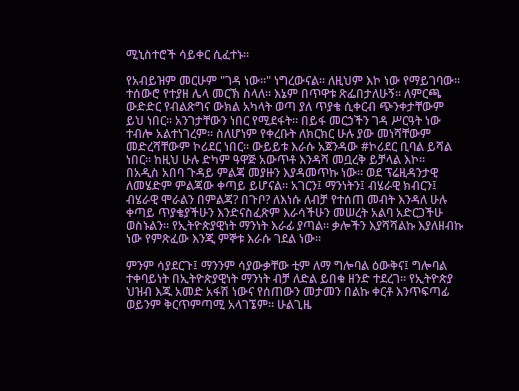ሚኒስተሮች ሳይቀር ሲፈተኑ።

የአብይዝም መርሁም "ገዳ ነው።" ነግረውናል። ለዚህም እኮ ነው የማይገባው። ተሰውሮ የተያዘ ሌላ መርኽ ስላለ። እኔም በጥዋቱ ጽፌበታለሁኝ። ለምርጫ ውድድር የብልጽግና ውክል አካላት ወጣ ያለ ጥያቄ ሲቀርብ ጭንቀታቸውም ይህ ነበር። አንገታቸውን ነበር የሚደፋት። በይፋ መርኃችን ገዳ ሥርዓት ነው ተብሎ አልተነገረም። ስለሆነም የቀረቡት ለክርክር ሁሉ ያው መነሻቸውም መድረሻቸውም ኮሪደር ነበር። ውይይቱ እራሱ አጀንዳው #ኮሪደር ቢባል ይሻል ነበር። ከዚህ ሁሉ ድካም ዓዋጅ አውጥቶ እንዳሻ መቧረቅ ይቻላል እኮ።
በአዲስ አበባ ጉዳይ ምልጃ መያዙን እያዳመጥኩ ነው። ወደ ፕሬዚዳንታዊ ለመሄድም ምልጃው ቀጣይ ይሆናል። አገርን፤ ማንነትን፤ ብሄራዊ ክብርን፤ ብሄራዊ ሞራልን በምልጃ? በጉቦ? ለእነሱ ለብቻ የተሰጠ መብት እንዳለ ሁሉ ቀጣይ ጥያቄያችሁን እንድናስፈጽም እራሳችሁን መሠረት አልባ አድርጋችሁ ወስኑልን። የኢትዮጵያዊነት ማንነት እራፊ ያጣል። ቃሎችን እያሻሻልኩ እያለዘብኩ ነው የምጽፈው እንጂ ምኞቱ እራሱ ገደል ነው።

ምንም ሳያደርጉ፤ ማንንም ሳያውቃቸው ቲም ለማ ግሎባል ዕውቅና፤ ግሎባል ተቀባይነት በኢትዮጵያዊነት ማንነት ብቻ ለድል ይበቁ ዘንድ ተደረገ። የኢትዮጵያ ህዝብ እጁ አመድ አፋሽ ነውና የሰጠውን መታመን በልኩ ቀርቶ እንጥፍጣፊ ወይንም ቅርጥምጣሚ አላገኜም። ሁልጊዜ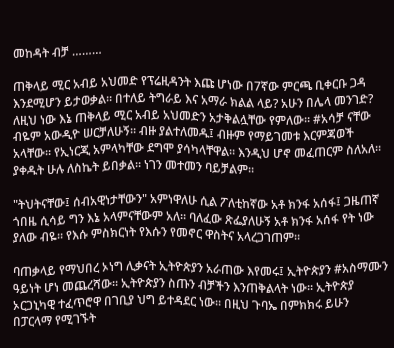መከዳት ብቻ ………

ጠቅላይ ሚር አብይ አህመድ የፕሬዚዳንት እጩ ሆነው በ7ኛው ምርጫ ቢቀርቡ ጋዳ እንደሚሆን ይታወቃል። በተለይ ትግራይ እና አማራ ክልል ላይ? አሁን በሌላ መንገድ? ለዚህ ነው እኔ ጠቅላይ ሚር አብይ አህመድን አታቅልሏቸው የምለው። #አሳቻ ናቸው ብዬም አውዲዮ ሠርቻለሁኝ። ብዙ ያልተለመዱ፤ ብዙም የማይገመቱ እርምጃወች አላቸው። የኢነርጂ አምላካቸው ደግሞ ያሳካላቸዋል። እንዲህ ሆኖ መፈጠርም ስለአለ። ያቀዱት ሁሉ ለስኬት ይበቃል። ነገን መተመን ባይቻልም።

"ትህትናቸው፤ ሰብአዊነታቸውን" አምነዋለሁ ሲል ፖለቲከኛው አቶ ክንፋ አሰፋ፤ ጋዜጠኛ ጎበዜ ሲሳይ ግን እኔ አላምናቸውም አለ። ባለፈው ጽፌያለሁኝ አቶ ክንፋ አሰፋ የት ነው ያለው ብዬ። የእሱ ምስክርነት የእሱን የመኖር ዋስትና አላረጋገጠም።

ባጠቃላይ የማህበረ ኦነግ ሊቃናት ኢትዮጵያን አራጠው እየመሩ፤ ኢትዮጵያን #አስማሙን ዓይነት ሆነ መጨረሻው። ኢትዮጵያን ስጡን ብቻችን እንጠቅልላት ነው። ኢትዮጵያ ኦርጋኒካዊ ተፈጥሮዋ በገቢያ ህግ ይተዳደር ነው። በዚህ ጉባኤ በምክክሩ ይሁን በፓርላማ የሚገኙት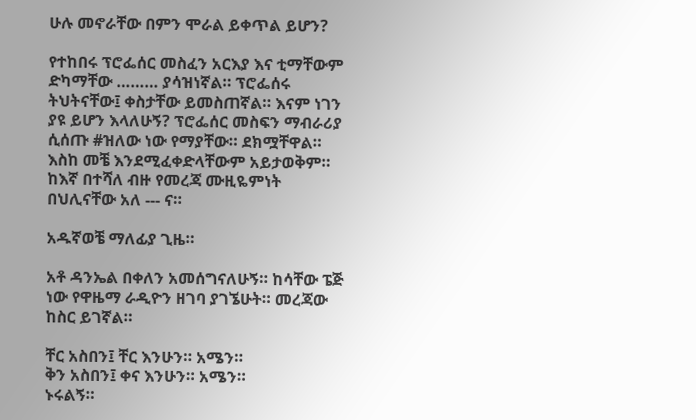ሁሉ መኖራቸው በምን ሞራል ይቀጥል ይሆን?

የተከበሩ ፕሮፌሰር መስፈን አርእያ እና ቲማቸውም ድካማቸው ……… ያሳዝነኛል። ፕሮፌሰሩ ትህትናቸው፤ ቀስታቸው ይመስጠኛል። እናም ነገን ያዩ ይሆን እላለሁኝ? ፕሮፌሰር መስፍን ማብራሪያ ሲሰጡ #ዝለው ነው የማያቸው። ደክሟቸዋል። እስከ መቼ እንደሚፈቀድላቸውም አይታወቅም። ከእኛ በተሻለ ብዙ የመረጃ ሙዚዬምነት በህሊናቸው አለ --- ና።

አዱኛወቼ ማለፊያ ጊዜ።

አቶ ዳንኤል በቀለን አመሰግናለሁኝ። ከሳቸው ፔጅ ነው የዋዜማ ራዲዮን ዘገባ ያገኜሁት። መረጃው ከስር ይገኛል።

ቸር አስበን፤ ቸር እንሁን። አሜን።
ቅን አስበን፤ ቀና እንሁን። አሜን።
ኑሩልኝ።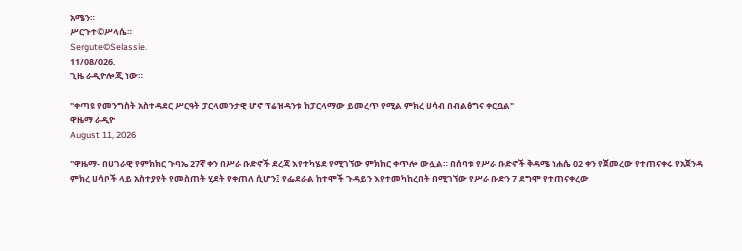አሜን።
ሥርጉተ©ሥላሴ።
Sergute©Selassie.
11/08/026.
ጊዜ ራዲዮሎጂ ነው።

"ቀጣዩ የመንግስት አስተዳደር ሥርዓት ፓርላመንታዊ ሆኖ ፕሬዝዳንቱ ከፓርላማው ይመረጥ የሚል ምክረ ሀሳብ በብልፅግና ቀርቧል"
ዋዜማ ራዲዮ
August 11, 2026

"ዋዜማ- በሀገራዊ የምክክር ጉባኤ 27ኛ ቀን በሥራ ቡድኖች ደረጃ እየተካሄደ የሚገኘው ምክክር ቀጥሎ ውሏል። በሰባቱ የሥራ ቡድኖች ቅዳሜ ነሐሴ 02 ቀን የጀመረው የተጠናቀሩ የአጀንዳ ምክረ ሀሳቦች ላይ አስተያየት የመስጠት ሂደት የቀጠለ ሲሆን፤ የፌደራል ከተሞች ጉዳይን እየተመካከረበት በሚገኘው የሥራ ቡድን 7 ደግሞ የተጠናቀረው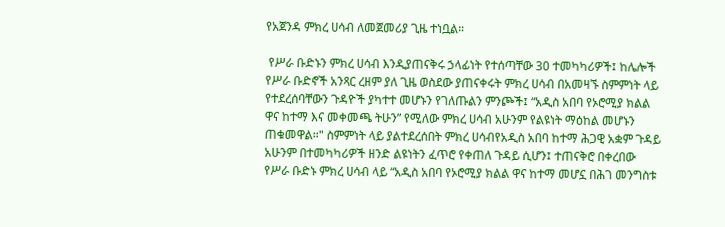የአጀንዳ ምክረ ሀሳብ ለመጀመሪያ ጊዜ ተነቧል።

 የሥራ ቡድኑን ምክረ ሀሳብ እንዲያጠናቅሩ ኃላፊነት የተሰጣቸው 30 ተመካካሪዎች፤ ከሌሎች የሥራ ቡድኖች አንጻር ረዘም ያለ ጊዜ ወስደው ያጠናቀሩት ምክረ ሀሳብ በአመዛኙ ስምምነት ላይ የተደረሰባቸውን ጉዳዮች ያካተተ መሆኑን የገለጡልን ምንጮች፤ “አዲስ አበባ የኦሮሚያ ክልል ዋና ከተማ እና መቀመጫ ትሁን” የሚለው ምክረ ሀሳብ አሁንም የልዩነት ማዕከል መሆኑን ጠቁመዋል።" ስምምነት ላይ ያልተደረሰበት ምክረ ሀሳብየአዲስ አበባ ከተማ ሕጋዊ አቋም ጉዳይ አሁንም በተመካካሪዎች ዘንድ ልዩነትን ፈጥሮ የቀጠለ ጉዳይ ሲሆን፤ ተጠናቅሮ በቀረበው የሥራ ቡድኑ ምክረ ሀሳብ ላይ “አዲስ አበባ የኦሮሚያ ክልል ዋና ከተማ መሆኗ በሕገ መንግስቱ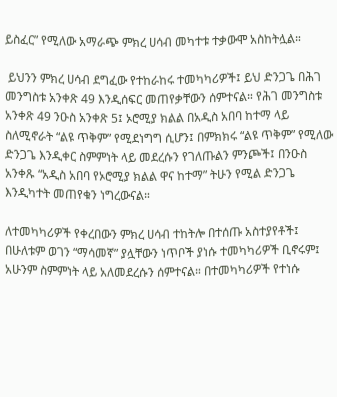ይስፈር” የሚለው አማራጭ ምክረ ሀሳብ መካተቱ ተቃውሞ አስከትሏል።

 ይህንን ምክረ ሀሳብ ደግፈው የተከራከሩ ተመካካሪዎች፤ ይህ ድንጋጌ በሕገ መንግስቱ አንቀጽ 49 እንዲሰፍር መጠየቃቸውን ሰምተናል። የሕገ መንግስቱ አንቀጽ 49 ንዑስ አንቀጽ 5፤ ኦሮሚያ ክልል በአዲስ አበባ ከተማ ላይ ስለሚኖራት “ልዩ ጥቅም” የሚደነግግ ሲሆን፤ በምክክሩ “ልዩ ጥቅም” የሚለው ድንጋጌ እንዲቀር ስምምነት ላይ መደረሱን የገለጡልን ምንጮች፤ በንዑስ አንቀጹ “አዲስ አበባ የኦሮሚያ ክልል ዋና ከተማ” ትሁን የሚል ድንጋጌ እንዲካተት መጠየቁን ነግረውናል።

ለተመካካሪዎች የቀረበውን ምክረ ሀሳብ ተከትሎ በተሰጡ አስተያየቶች፤ በሁለቱም ወገን “ማሳመኛ” ያሏቸውን ነጥቦች ያነሱ ተመካካሪዎች ቢኖሩም፤ አሁንም ስምምነት ላይ አለመደረሱን ሰምተናል። በተመካካሪዎች የተነሱ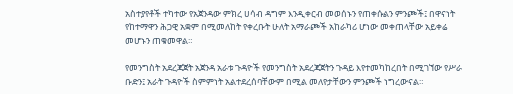አስተያየቶች ተካተው የአጀንዳው ምክረ ሀሳብ ዳግም እንዲቀርብ መወሰኑን የጠቀሱልን ምንጮች፤ በዋናነት የከተማዋን ሕጋዊ አቋም በሚመለከት የቀረቡት ሁለት አማራጮች አከራካሪ ሆነው መቀጠላቸው አይቀሬ መሆኑን ጠቁመዋል።

የመንግስት አደረጃጀት አጀንዳ አራቱ ጉዳዮች የመንግስት አደረጃጀትን ጉዳይ እየተመካከረበት በሚገኘው የሥራ ቡድን፤ አራት ጉዳዮች ስምምነት አልተደረሰባቸውም በሚል መለየታቸውን ምንጮች ነግረውናል።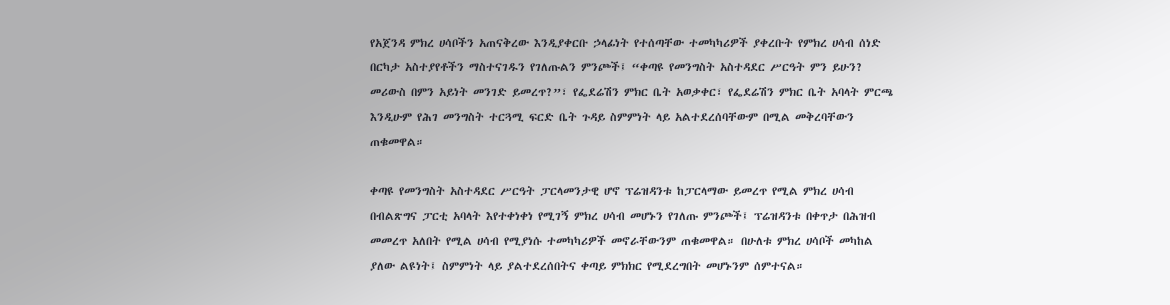የአጀንዳ ምክረ ሀሳቦችን አጠናቅረው እንዲያቀርቡ ኃላፊነት የተሰጣቸው ተመካካሪዎች ያቀረቡት የምክረ ሀሳብ ሰነድ በርካታ አስተያየቶችን ማስተናገዱን የገለጡልን ምንጮች፤ “ቀጣዩ የመንግስት አስተዳደር ሥርዓት ምን ይሁን? መሪውስ በምን አይነት መንገድ ይመረጥ?”፣ የፌደሬሽን ምክር ቤት አወቃቀር፣ የፌደሬሽን ምክር ቤት አባላት ምርጫ እንዲሁም የሕገ መንግስት ተርጓሚ ፍርድ ቤት ጉዳይ ስምምነት ላይ አልተደረሰባቸውም በሚል መቅረባቸውን ጠቁመዋል።

ቀጣዩ የመንግስት አስተዳደር ሥርዓት ፓርላመንታዊ ሆኖ ፕሬዝዳንቱ ከፓርላማው ይመረጥ የሚል ምክረ ሀሳብ በብልጽግና ፓርቲ አባላት እየተቀነቀነ የሚገኝ ምክረ ሀሳብ መሆኑን የገለጡ ምንጮች፤ ፕሬዝዳንቱ በቀጥታ በሕዝብ መመረጥ አለበት የሚል ሀሳብ የሚያነሱ ተመካካሪዎች መኖራቸውንም ጠቁመዋል። በሁለቱ ምክረ ሀሳቦች መካከል ያለው ልዩነት፤ ስምምነት ላይ ያልተደረሰበትና ቀጣይ ምክክር የሚደረግበት መሆኑንም ሰምተናል።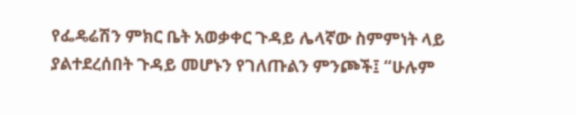የፌዴሬሽን ምክር ቤት አወቃቀር ጉዳይ ሌላኛው ስምምነት ላይ ያልተደረሰበት ጉዳይ መሆኑን የገለጡልን ምንጮች፤ “ሁሉም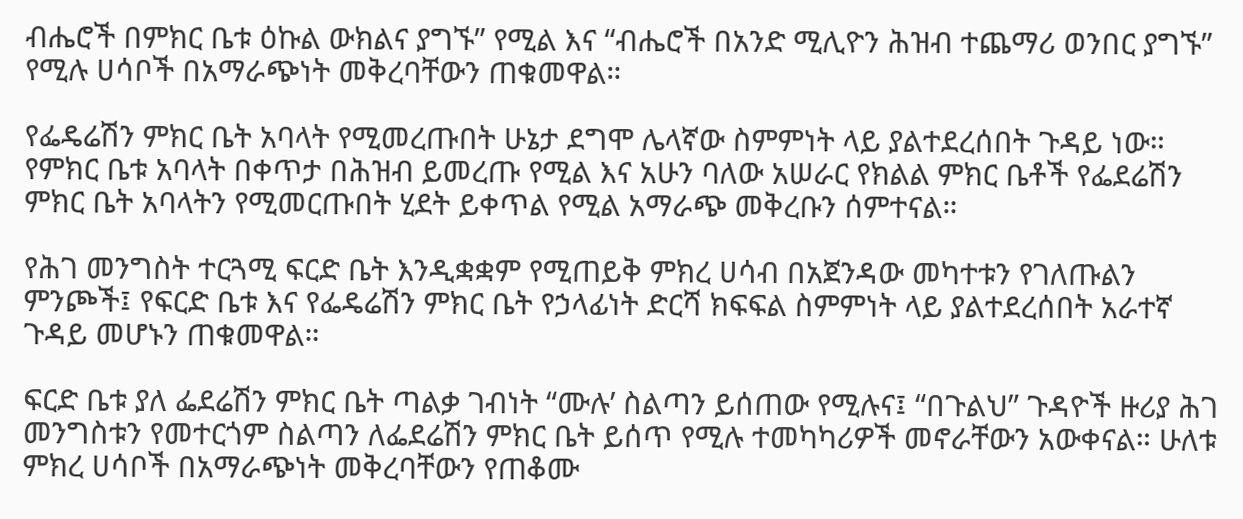ብሔሮች በምክር ቤቱ ዕኩል ውክልና ያግኙ” የሚል እና “ብሔሮች በአንድ ሚሊዮን ሕዝብ ተጨማሪ ወንበር ያግኙ” የሚሉ ሀሳቦች በአማራጭነት መቅረባቸውን ጠቁመዋል።

የፌዴሬሽን ምክር ቤት አባላት የሚመረጡበት ሁኔታ ደግሞ ሌላኛው ስምምነት ላይ ያልተደረሰበት ጉዳይ ነው። የምክር ቤቱ አባላት በቀጥታ በሕዝብ ይመረጡ የሚል እና አሁን ባለው አሠራር የክልል ምክር ቤቶች የፌደሬሽን ምክር ቤት አባላትን የሚመርጡበት ሂደት ይቀጥል የሚል አማራጭ መቅረቡን ሰምተናል።

የሕገ መንግስት ተርጓሚ ፍርድ ቤት እንዲቋቋም የሚጠይቅ ምክረ ሀሳብ በአጀንዳው መካተቱን የገለጡልን ምንጮች፤ የፍርድ ቤቱ እና የፌዴሬሽን ምክር ቤት የኃላፊነት ድርሻ ክፍፍል ስምምነት ላይ ያልተደረሰበት አራተኛ ጉዳይ መሆኑን ጠቁመዋል።

ፍርድ ቤቱ ያለ ፌደሬሽን ምክር ቤት ጣልቃ ገብነት “ሙሉ’ ስልጣን ይሰጠው የሚሉና፤ “በጉልህ” ጉዳዮች ዙሪያ ሕገ መንግስቱን የመተርጎም ስልጣን ለፌደሬሽን ምክር ቤት ይሰጥ የሚሉ ተመካካሪዎች መኖራቸውን አውቀናል። ሁለቱ ምክረ ሀሳቦች በአማራጭነት መቅረባቸውን የጠቆሙ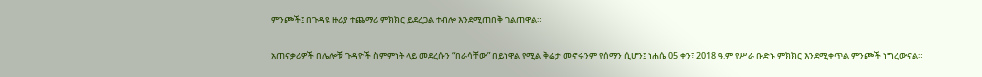ምንጮች፤ በጉዳዩ ዙሪያ ተጨማሪ ምክክር ይደረጋል ተብሎ እንደሚጠበቅ ገልጠዋል።

አጠናቃሪዎች በሌሎቹ ጉዳዮች ስምምነት ላይ መደረሱን “በራሳቸው” በይነዋል የሚል ቅሬታ መኖሩንም የሰማን ሲሆን፤ ነሐሴ 05 ቀን፣ 2018 ዓ.ም የሥራ ቡድኑ ምክክር እንደሚቀጥል ምንጮች ነግረውናል።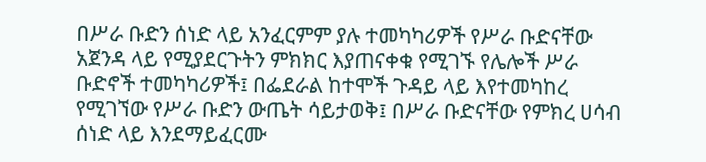በሥራ ቡድን ሰነድ ላይ አንፈርምም ያሉ ተመካካሪዎች የሥራ ቡድናቸው አጀንዳ ላይ የሚያደርጉትን ምክክር እያጠናቀቁ የሚገኙ የሌሎች ሥራ ቡድኖች ተመካካሪዎች፤ በፌደራል ከተሞች ጉዳይ ላይ እየተመካከረ የሚገኘው የሥራ ቡድን ውጤት ሳይታወቅ፤ በሥራ ቡድናቸው የምክረ ሀሳብ ሰነድ ላይ እንደማይፈርሙ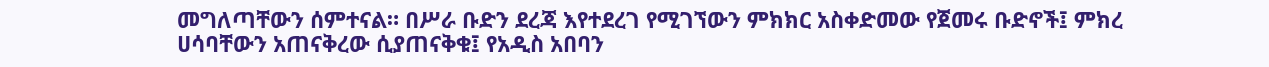መግለጣቸውን ሰምተናል። በሥራ ቡድን ደረጃ እየተደረገ የሚገኘውን ምክክር አስቀድመው የጀመሩ ቡድኖች፤ ምክረ ሀሳባቸውን አጠናቅረው ሲያጠናቅቁ፤ የአዲስ አበባን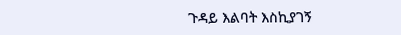ጉዳይ እልባት እስኪያገኝ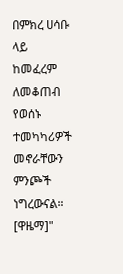በምክረ ሀሳቡ ላይ ከመፈረም ለመቆጠብ የወሰኑ ተመካካሪዎች መኖራቸውን ምንጮች ነግረውናል። [ዋዜማ]"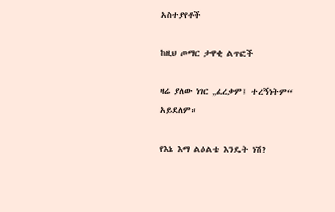አስተያየቶች

ከዚህ ጦማር ታዋቂ ልጥፎች

ዛሬ ያለው ነገር „ፈረቃም፤ ተረኝነትም“ አይደለም።

የእኔ እማ ልዕልቴ እንዴት ነሽ?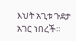እህት አጊቱ ጉደታ አገር ነበረች።